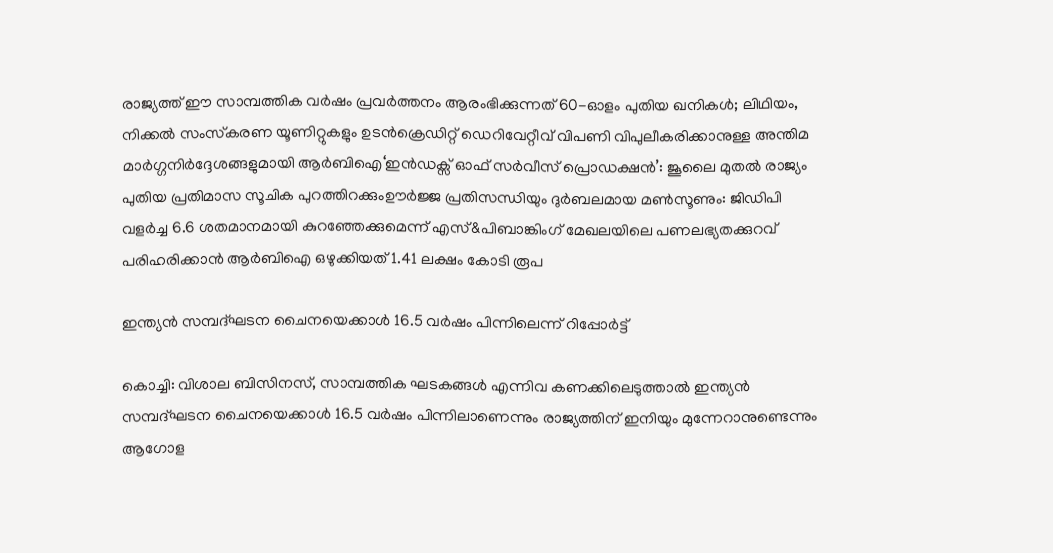രാജ്യത്ത് ഈ സാമ്പത്തിക വർഷം പ്രവർത്തനം ആരംഭിക്കുന്നത് 60-ഓളം പുതിയ ഖനികൾ; ലിഥിയം, നിക്കൽ സംസ്‌കരണ യൂണിറ്റുകളും ഉടൻക്രെഡിറ്റ് ഡെറിവേറ്റീവ് വിപണി വിപുലീകരിക്കാനുള്ള അന്തിമ മാർഗ്ഗനിർദ്ദേശങ്ങളുമായി ആർബിഐ‘ഇൻഡക്സ് ഓഫ് സർവീസ് പ്രൊഡക്ഷൻ’: ജൂലൈ മുതൽ രാജ്യം പുതിയ പ്രതിമാസ സൂചിക പുറത്തിറക്കുംഊർജ്ജ പ്രതിസന്ധിയും ദുർബലമായ മൺസൂണും: ജിഡിപി വളർച്ച 6.6 ശതമാനമായി കുറഞ്ഞേക്കുമെന്ന് എസ്&പിബാങ്കിംഗ് മേഖലയിലെ പണലഭ്യതക്കുറവ് പരിഹരിക്കാൻ ആർബിഐ ഒഴുക്കിയത് 1.41 ലക്ഷം കോടി രൂപ

ഇന്ത്യൻ സമ്പദ്ഘടന ചൈനയെക്കാൾ 16.5 വർഷം പിന്നിലെന്ന് റിപ്പോർട്ട്

കൊച്ചി: വിശാല ബിസിനസ്, സാമ്പത്തിക ഘടകങ്ങൾ എന്നിവ കണക്കിലെടുത്താൽ ഇന്ത്യൻ സമ്പദ്ഘടന ചൈനയെക്കാൾ 16.5 വർഷം പിന്നിലാണെന്നും രാജ്യത്തിന് ഇനിയും മുന്നേറാനുണ്ടെന്നും ആഗോള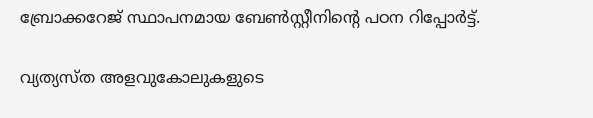ബ്രോക്കറേജ് സ്ഥാപനമായ ബേൺസ്റ്റീനിന്റെ പഠന റിപ്പോർട്ട്.

വ്യത്യസ്ത അളവുകോലുകളുടെ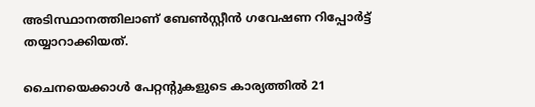അടിസ്ഥാനത്തിലാണ് ബേൺസ്റ്റീൻ ഗവേഷണ റിപ്പോർട്ട് തയ്യാറാക്കിയത്.

ചൈനയെക്കാൾ പേറ്റന്റുകളുടെ കാര്യത്തിൽ 21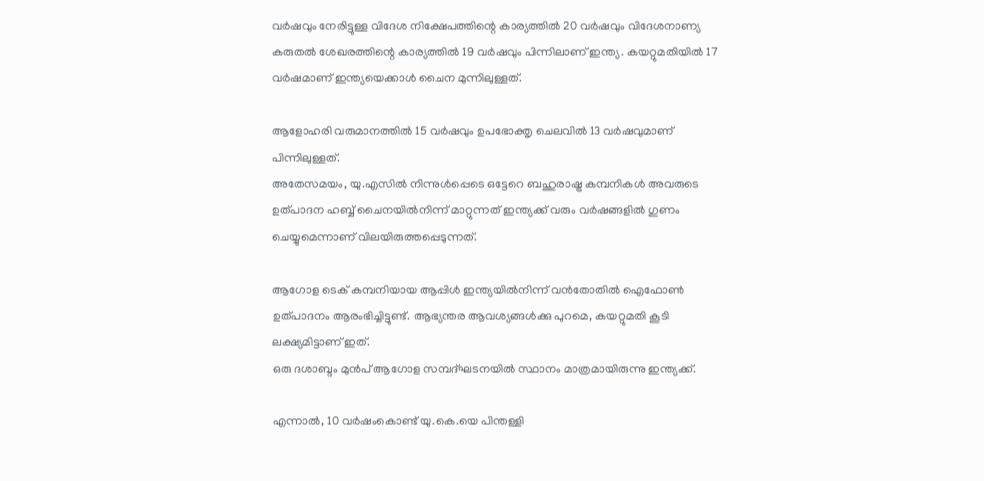വർഷവും നേരിട്ടുള്ള വിദേശ നിക്ഷേപത്തിന്റെ കാര്യത്തിൽ 20 വർഷവും വിദേശനാണ്യ കരുതൽ ശേഖരത്തിന്റെ കാര്യത്തിൽ 19 വർഷവും പിന്നിലാണ് ഇന്ത്യ. കയറ്റുമതിയിൽ 17 വർഷമാണ് ഇന്ത്യയെക്കാൾ ചൈന മുന്നിലുള്ളത്.

ആളോഹരി വരുമാനത്തിൽ 15 വർഷവും ഉപഭോക്തൃ ചെലവിൽ 13 വർഷവുമാണ് പിന്നിലുള്ളത്.
അതേസമയം, യു.എസിൽ നിന്നുൾപ്പെടെ ഒട്ടേറെ ബഹുരാഷ്ട്ര കമ്പനികൾ അവരുടെ ഉത്പാദന ഹബ്ബ് ചൈനയിൽനിന്ന് മാറ്റുന്നത് ഇന്ത്യക്ക്‌ വരും വർഷങ്ങളിൽ ഗുണം ചെയ്യുമെന്നാണ് വിലയിരുത്തപ്പെടുന്നത്.

ആഗോള ടെക് കമ്പനിയായ ആപ്പിൾ ഇന്ത്യയിൽനിന്ന് വൻതോതിൽ ഐഫോൺ ഉത്പാദനം ആരംഭിച്ചിട്ടുണ്ട്. ആഭ്യന്തര ആവശ്യങ്ങൾക്കു പുറമെ, കയറ്റുമതി കൂടി ലക്ഷ്യമിട്ടാണ് ഇത്.
ഒരു ദശാബ്ദം മുൻപ്‌ ആഗോള സമ്പദ്ഘടനയിൽ സ്ഥാനം മാത്രമായിരുന്നു ഇന്ത്യക്ക്‌.

എന്നാൽ, 10 വർഷംകൊണ്ട് യു.കെ.യെ പിന്തള്ളി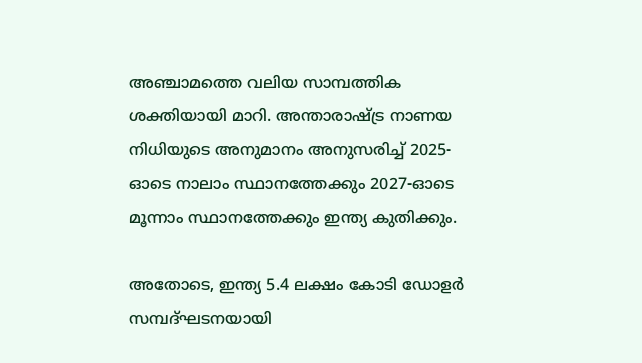അഞ്ചാമത്തെ വലിയ സാമ്പത്തിക ശക്തിയായി മാറി. അന്താരാഷ്ട്ര നാണയ നിധിയുടെ അനുമാനം അനുസരിച്ച് 2025- ഓടെ നാലാം സ്ഥാനത്തേക്കും 2027-ഓടെ മൂന്നാം സ്ഥാനത്തേക്കും ഇന്ത്യ കുതിക്കും.

അതോടെ, ഇന്ത്യ 5.4 ലക്ഷം കോടി ഡോളർ സമ്പദ്ഘടനയായി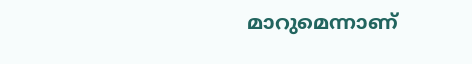മാറുമെന്നാണ്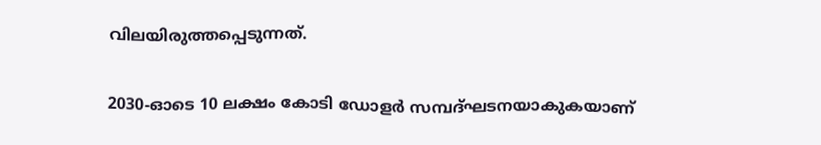വിലയിരുത്തപ്പെടുന്നത്.

2030-ഓടെ 10 ലക്ഷം കോടി ഡോളർ സമ്പദ്ഘടനയാകുകയാണ്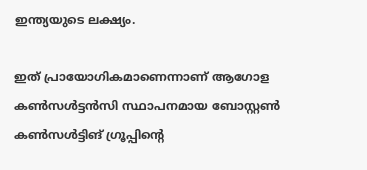ഇന്ത്യയുടെ ലക്ഷ്യം.

ഇത് പ്രായോഗികമാണെന്നാണ് ആഗോള കൺസൾട്ടൻസി സ്ഥാപനമായ ബോസ്റ്റൺ കൺസൾട്ടിങ് ഗ്രൂപ്പിന്റെ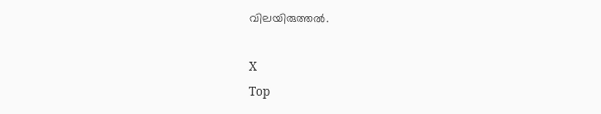വിലയിരുത്തൽ.

X
Top